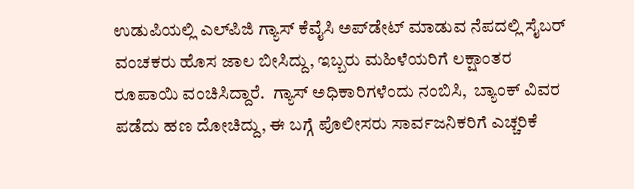ಉಡುಪಿಯಲ್ಲಿ ಎಲ್‌ಪಿಜಿ ಗ್ಯಾಸ್ ಕೆವೈಸಿ ಅಪ್‌ಡೇಟ್ ಮಾಡುವ ನೆಪದಲ್ಲಿ ಸೈಬರ್ ವಂಚಕರು ಹೊಸ ಜಾಲ ಬೀಸಿದ್ದು, ಇಬ್ಬರು ಮಹಿಳೆಯರಿಗೆ ಲಕ್ಷಾಂತರ ರೂಪಾಯಿ ವಂಚಿಸಿದ್ದಾರೆ.  ಗ್ಯಾಸ್ ಅಧಿಕಾರಿಗಳೆಂದು ನಂಬಿಸಿ,  ಬ್ಯಾಂಕ್ ವಿವರ ಪಡೆದು ಹಣ ದೋಚಿದ್ದು, ಈ ಬಗ್ಗೆ ಪೊಲೀಸರು ಸಾರ್ವಜನಿಕರಿಗೆ ಎಚ್ಚರಿಕೆ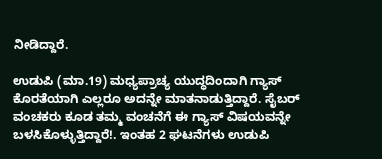ನೀಡಿದ್ದಾರೆ.

ಉಡುಪಿ (ಮಾ.19) ಮಧ್ಯಪ್ರಾಚ್ಯ ಯುದ್ಧದಿಂದಾಗಿ ಗ್ಯಾಸ್ ಕೊರತೆಯಾಗಿ ಎಲ್ಲರೂ ಅದನ್ನೇ ಮಾತನಾಡುತ್ತಿದ್ದಾರೆ. ಸೈಬರ್ ವಂಚಕರು ಕೂಡ ತಮ್ಮ ವಂಚನೆಗೆ ಈ ಗ್ಯಾಸ್ ವಿಷಯವನ್ನೇ ಬಳಸಿಕೊಳ್ಳುತ್ತಿದ್ದಾರೆ!. ಇಂತಹ 2 ಘಟನೆಗಳು ಉಡುಪಿ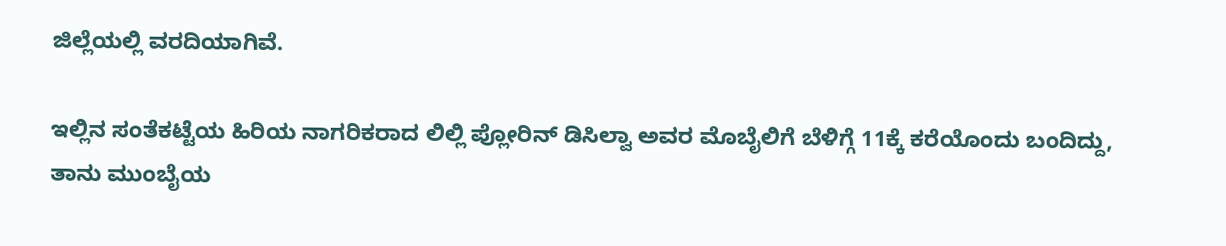ಜಿಲ್ಲೆಯಲ್ಲಿ ವರದಿಯಾಗಿವೆ.

ಇಲ್ಲಿನ ಸಂತೆಕಟ್ಟೆಯ ಹಿರಿಯ ನಾಗರಿಕರಾದ ಲಿಲ್ಲಿ ಪ್ಲೋರಿನ್ ಡಿಸಿಲ್ವಾ ಅವರ ಮೊಬೈಲಿಗೆ ಬೆಳಿಗ್ಗೆ 11ಕ್ಕೆ ಕರೆಯೊಂದು ಬಂದಿದ್ದು, ತಾನು ಮುಂಬೈಯ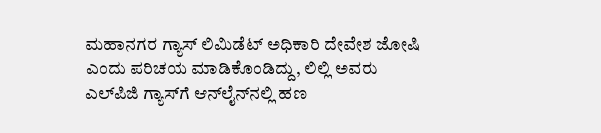ಮಹಾನಗರ ಗ್ಯಾಸ್ ಲಿಮಿಡೆಟ್ ಅಧಿಕಾರಿ ದೇವೇಶ ಜೋಷಿ ಎಂದು ಪರಿಚಯ ಮಾಡಿಕೊಂಡಿದ್ದು, ಲಿಲ್ಲಿ ಅವರು ಎಲ್‌ಪಿಜಿ ಗ್ಯಾಸ್‌ಗೆ ಆನ್‌ಲೈನ್‌ನಲ್ಲಿ ಹಣ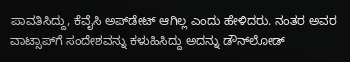ಪಾವತಿಸಿದ್ದು, ಕೆವೈಸಿ ಅಪ್‌ಡೇಟ್ ಆಗಿಲ್ಲ ಎಂದು ಹೇಳಿದರು. ನಂತರ ಅವರ ವಾಟ್ಸಾಪ್‌ಗೆ ಸಂದೇಶವನ್ನು ಕಳುಹಿಸಿದ್ದು ಅದನ್ನು ಡೌನ್‌ಲೋಡ್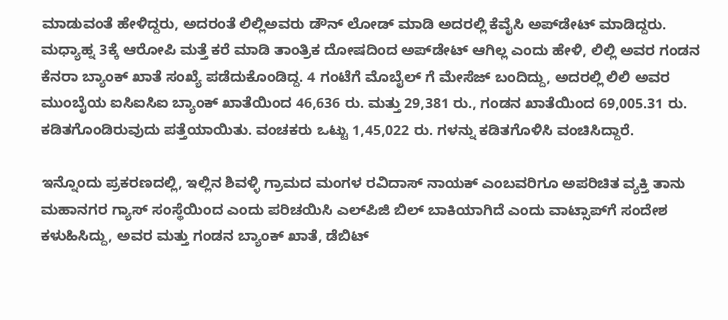ಮಾಡುವಂತೆ ಹೇಳಿದ್ದರು, ಅದರಂತೆ ಲಿಲ್ಲಿಅವರು ಡೌನ್ ಲೋಡ್ ಮಾಡಿ ಅದರಲ್ಲಿ ಕೆವೈಸಿ ಅಪ್‌ಡೇಟ್ ಮಾಡಿದ್ದರು. ಮಧ್ಯಾಹ್ನ 3ಕ್ಕೆ ಆರೋಪಿ ಮತ್ತೆ ಕರೆ ಮಾಡಿ ತಾಂತ್ರಿಕ ದೋಷದಿಂದ ಅಪ್‌ಡೇಟ್ ಆಗಿಲ್ಲ ಎಂದು ಹೇಳಿ, ಲಿಲ್ಲಿ ಅವರ ಗಂಡನ ಕೆನರಾ ಬ್ಯಾಂಕ್ ಖಾತೆ ಸಂಖ್ಯೆ ಪಡೆದುಕೊಂಡಿದ್ದ. 4 ಗಂಟೆಗೆ ಮೊಬೈಲ್ ಗೆ ಮೇಸೆಜ್ ಬಂದಿದ್ದು, ಅದರಲ್ಲಿ ಲಿಲಿ ಅವರ ಮುಂಬೈಯ ಐಸಿಐಸಿಐ ಬ್ಯಾಂಕ್ ಖಾತೆಯಿಂದ 46,636 ರು. ಮತ್ತು 29,381 ರು., ಗಂಡನ ಖಾತೆಯಿಂದ 69,005.31 ರು. ಕಡಿತಗೊಂಡಿರುವುದು ಪತ್ತೆಯಾಯಿತು. ವಂಚಕರು ಒಟ್ಟು 1,45,022 ರು. ಗಳನ್ನು ಕಡಿತಗೊಳಿಸಿ ವಂಚಿಸಿದ್ದಾರೆ.

ಇನ್ನೊಂದು ಪ್ರಕರಣದಲ್ಲಿ, ಇಲ್ಲಿನ ಶಿವಳ್ಳಿ ಗ್ರಾಮದ ಮಂಗಳ ರವಿದಾಸ್‌ ನಾಯಕ್‌ ಎಂಬವರಿಗೂ ಅಪರಿಚಿತ ವ್ಯಕ್ತಿ ತಾನು ಮಹಾನಗರ ಗ್ಯಾಸ್ ಸಂಸ್ಥೆಯಿಂದ ಎಂದು ಪರಿಚಯಿಸಿ ಎಲ್‌ಪಿಜಿ ಬಿಲ್ ಬಾಕಿಯಾಗಿದೆ ಎಂದು ವಾಟ್ಸಾಪ್‌ಗೆ ಸಂದೇಶ ಕಳುಹಿಸಿದ್ದು, ಅವರ ಮತ್ತು ಗಂಡನ ಬ್ಯಾಂಕ್ ಖಾತೆ, ಡೆಬಿಟ್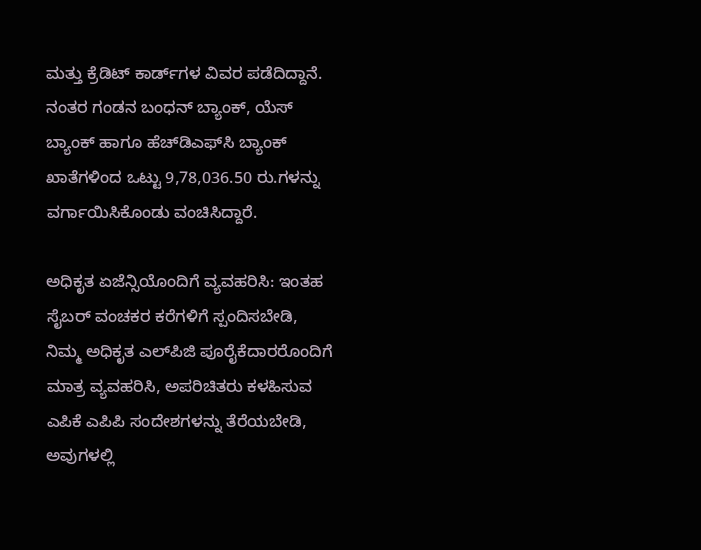ಮತ್ತು ಕ್ರೆಡಿಟ್ ಕಾರ್ಡ್‌ಗಳ ವಿವರ ಪಡೆದಿದ್ದಾನೆ. ನಂತರ ಗಂಡನ ಬಂಧನ್‌ ಬ್ಯಾಂಕ್‌, ಯೆಸ್‌ ಬ್ಯಾಂಕ್‌ ಹಾಗೂ ಹೆಚ್‌ಡಿಎಫ್‌ಸಿ ಬ್ಯಾಂಕ್‌ ಖಾತೆಗಳಿಂದ ಒಟ್ಟು 9,78,036.50 ರು.ಗಳನ್ನು ವರ್ಗಾಯಿಸಿಕೊಂಡು ವಂಚಿಸಿದ್ದಾರೆ.

ಅಧಿಕೃತ ಏಜೆನ್ಸಿಯೊಂದಿಗೆ ವ್ಯವಹರಿಸಿ: ಇಂತಹ ಸೈಬರ್ ವಂಚಕರ ಕರೆಗಳಿಗೆ ಸ್ಪಂದಿಸಬೇಡಿ, ನಿಮ್ಮ ಅಧಿಕೃತ ಎಲ್‌ಪಿಜಿ ಪೂರೈಕೆದಾರರೊಂದಿಗೆ ಮಾತ್ರ ವ್ಯವಹರಿಸಿ, ಅಪರಿಚಿತರು ಕಳಹಿಸುವ ಎಪಿಕೆ ಎಪಿಪಿ ಸಂದೇಶಗಳನ್ನು ತೆರೆಯಬೇಡಿ, ಅವುಗಳಲ್ಲಿ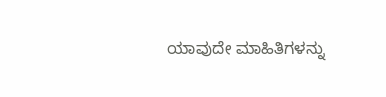ಯಾವುದೇ ಮಾಹಿತಿಗಳನ್ನು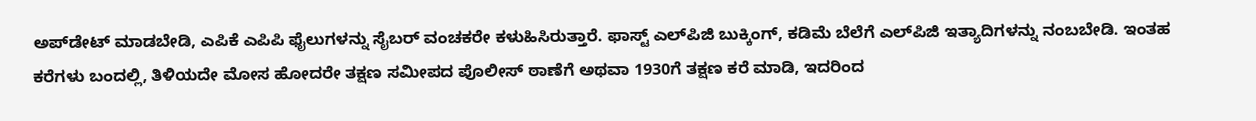ಅಪ್‌ಡೇಟ್ ಮಾಡಬೇಡಿ, ಎಪಿಕೆ ಎಪಿಪಿ ಫೈಲುಗಳನ್ನು ಸೈಬರ್ ವಂಚಕರೇ ಕಳುಹಿಸಿರುತ್ತಾರೆ. ಫಾಸ್ಟ್ ಎಲ್‌ಪಿಜಿ ಬುಕ್ಕಿಂಗ್, ಕಡಿಮೆ ಬೆಲೆಗೆ ಎಲ್‌ಪಿಜಿ ಇತ್ಯಾದಿಗಳನ್ನು ನಂಬಬೇಡಿ. ಇಂತಹ ಕರೆಗಳು ಬಂದಲ್ಲಿ, ತಿಳಿಯದೇ ಮೋಸ ಹೋದರೇ ತಕ್ಷಣ ಸಮೀಪದ ಪೊಲೀಸ್ ಠಾಣೆಗೆ ಅಥವಾ 1930ಗೆ ತಕ್ಷಣ ಕರೆ ಮಾಡಿ, ಇದರಿಂದ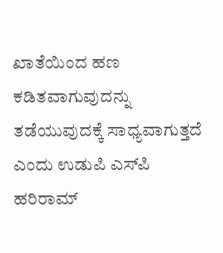ಖಾತೆಯಿಂದ ಹಣ ಕಡಿತವಾಗುವುದನ್ನು ತಡೆಯುವುದಕ್ಕೆ ಸಾಧ್ಯವಾಗುತ್ತದೆ ಎಂದು ಉಡುಪಿ ಎಸ್‌ಪಿ ಹರಿರಾಮ್‌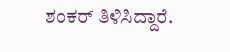ಶಂಕರ್ ತಿಳಿಸಿದ್ದಾರೆ.